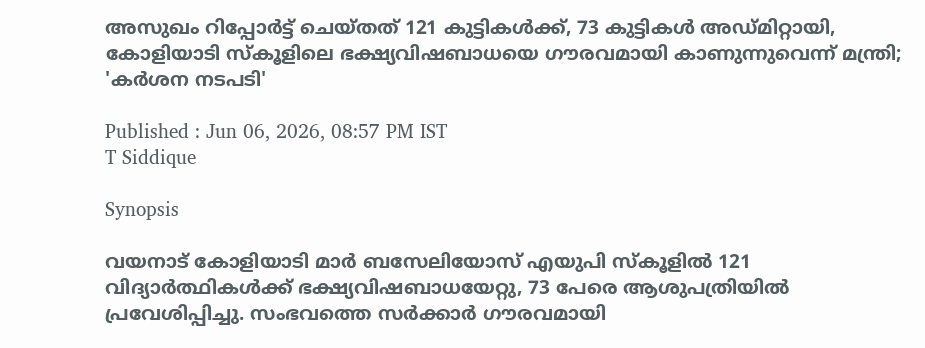അസുഖം റിപ്പോർട്ട് ചെയ്തത് 121 കുട്ടികൾക്ക്, 73 കുട്ടികൾ അഡ്മിറ്റായി, കോളിയാടി സ്‌കൂളിലെ ഭക്ഷ്യവിഷബാധയെ ഗൗരവമായി കാണുന്നുവെന്ന് മന്ത്രി; 'കർശന നടപടി'

Published : Jun 06, 2026, 08:57 PM IST
T Siddique

Synopsis

വയനാട് കോളിയാടി മാർ ബസേലിയോസ് എയുപി സ്കൂളിൽ 121 വിദ്യാർത്ഥികൾക്ക് ഭക്ഷ്യവിഷബാധയേറ്റു, 73 പേരെ ആശുപത്രിയിൽ പ്രവേശിപ്പിച്ചു. സംഭവത്തെ സർക്കാർ ഗൗരവമായി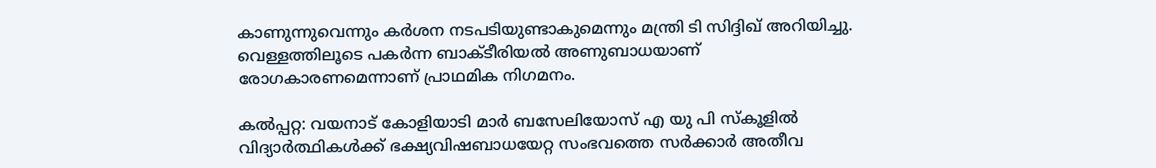കാണുന്നുവെന്നും കർശന നടപടിയുണ്ടാകുമെന്നും മന്ത്രി ടി സിദ്ദിഖ് അറിയിച്ചു. വെള്ളത്തിലൂടെ പകർന്ന ബാക്ടീരിയൽ അണുബാധയാണ് രോഗകാരണമെന്നാണ് പ്രാഥമിക നിഗമനം.

കൽപ്പറ്റ: വയനാട് കോളിയാടി മാർ ബസേലിയോസ് എ യു പി സ്‌കൂളിൽ വിദ്യാർത്ഥികൾക്ക് ഭക്ഷ്യവിഷബാധയേറ്റ സംഭവത്തെ സർക്കാർ അതീവ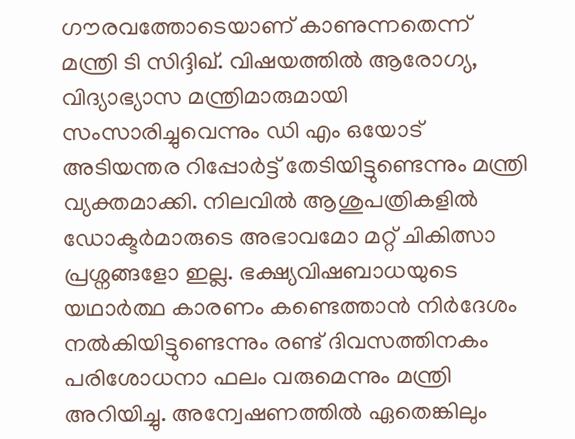ഗൗരവത്തോടെയാണ് കാണുന്നതെന്ന് മന്ത്രി ടി സിദ്ദിഖ്. വിഷയത്തിൽ ആരോഗ്യ, വിദ്യാഭ്യാസ മന്ത്രിമാരുമായി സംസാരിച്ചുവെന്നും ഡി എം ഒയോട് അടിയന്തര റിപ്പോർട്ട് തേടിയിട്ടുണ്ടെന്നും മന്ത്രി വ്യക്തമാക്കി. നിലവിൽ ആശുപത്രികളിൽ ഡോക്ടർമാരുടെ അഭാവമോ മറ്റ് ചികിത്സാ പ്രശ്നങ്ങളോ ഇല്ല. ഭക്ഷ്യവിഷബാധയുടെ യഥാർത്ഥ കാരണം കണ്ടെത്താൻ നിർദേശം നൽകിയിട്ടുണ്ടെന്നും രണ്ട് ദിവസത്തിനകം പരിശോധനാ ഫലം വരുമെന്നും മന്ത്രി അറിയിച്ചു. അന്വേഷണത്തിൽ ഏതെങ്കിലും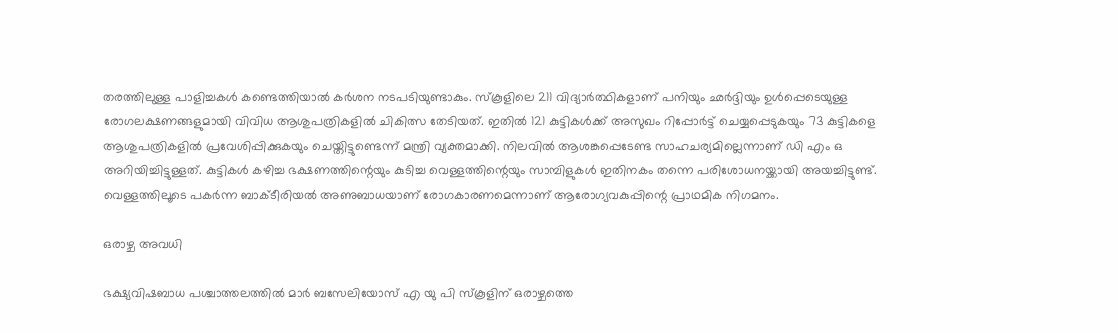തരത്തിലുള്ള പാളിച്ചകൾ കണ്ടെത്തിയാൽ കർശന നടപടിയുണ്ടാകും. സ്‌കൂളിലെ 211 വിദ്യാർത്ഥികളാണ് പനിയും ഛർദ്ദിയും ഉൾപ്പെടെയുള്ള രോഗലക്ഷണങ്ങളുമായി വിവിധ ആശുപത്രികളിൽ ചികിത്സ തേടിയത്. ഇതിൽ 121 കുട്ടികൾക്ക് അസുഖം റിപ്പോർട്ട് ചെയ്യപ്പെടുകയും 73 കുട്ടികളെ ആശുപത്രികളിൽ പ്രവേശിപ്പിക്കുകയും ചെയ്തിട്ടുണ്ടെന്ന് മന്ത്രി വ്യക്തമാക്കി. നിലവിൽ ആശങ്കപ്പെടേണ്ട സാഹചര്യമില്ലെന്നാണ് ഡി എം ഒ അറിയിച്ചിട്ടുള്ളത്. കുട്ടികൾ കഴിച്ച ഭക്ഷണത്തിന്റെയും കുടിച്ച വെള്ളത്തിന്റെയും സാമ്പിളുകൾ ഇതിനകം തന്നെ പരിശോധനയ്ക്കായി അയച്ചിട്ടുണ്ട്. വെള്ളത്തിലൂടെ പകർന്ന ബാക്ടീരിയൽ അണുബാധയാണ് രോഗകാരണമെന്നാണ് ആരോഗ്യവകുപ്പിന്റെ പ്രാഥമിക നിഗമനം.

ഒരാഴ്ച അവധി

ഭക്ഷ്യവിഷബാധ പശ്ചാത്തലത്തിൽ മാർ ബസേലിയോസ് എ യു പി സ്‌കൂളിന് ഒരാഴ്ചത്തെ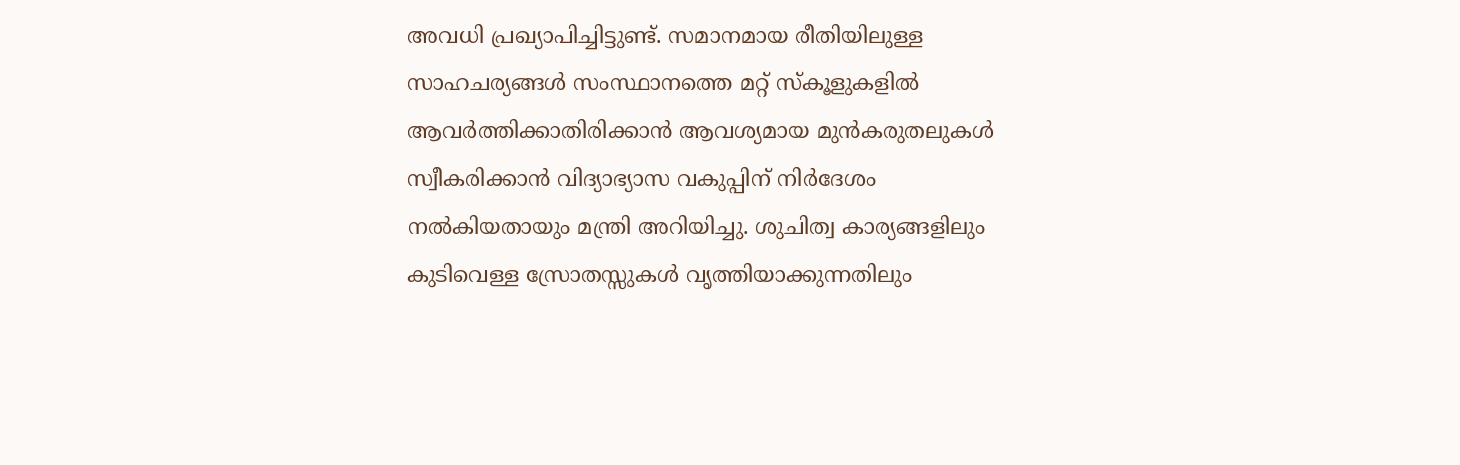അവധി പ്രഖ്യാപിച്ചിട്ടുണ്ട്. സമാനമായ രീതിയിലുള്ള സാഹചര്യങ്ങൾ സംസ്ഥാനത്തെ മറ്റ് സ്‌കൂളുകളിൽ ആവർത്തിക്കാതിരിക്കാൻ ആവശ്യമായ മുൻകരുതലുകൾ സ്വീകരിക്കാൻ വിദ്യാഭ്യാസ വകുപ്പിന് നിർദേശം നൽകിയതായും മന്ത്രി അറിയിച്ചു. ശുചിത്വ കാര്യങ്ങളിലും കുടിവെള്ള സ്രോതസ്സുകൾ വൃത്തിയാക്കുന്നതിലും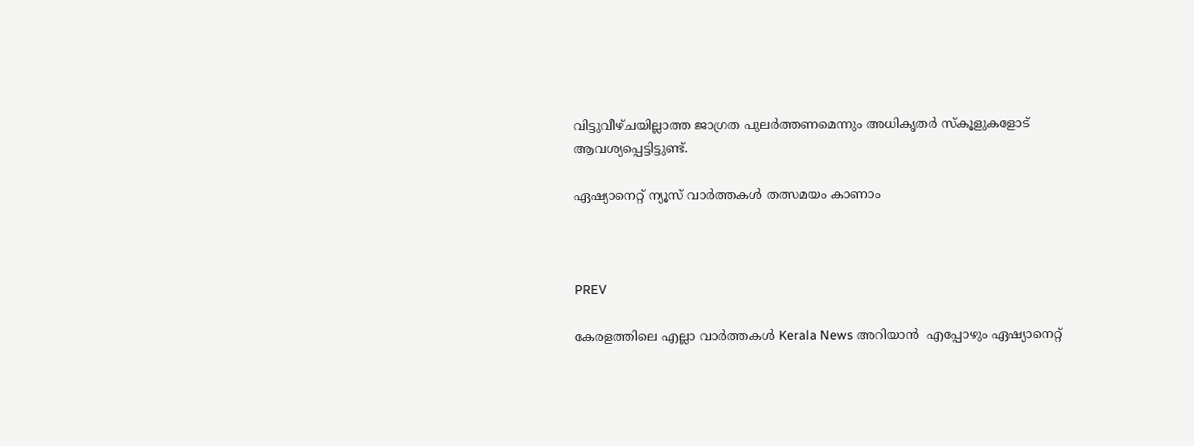വിട്ടുവീഴ്ചയില്ലാത്ത ജാഗ്രത പുലർത്തണമെന്നും അധികൃതർ സ്കൂളുകളോട് ആവശ്യപ്പെട്ടിട്ടുണ്ട്.

ഏഷ്യാനെറ്റ് ന്യൂസ് വാർത്തകൾ തത്സമയം കാണാം



PREV

കേരളത്തിലെ എല്ലാ വാർത്തകൾ Kerala News അറിയാൻ  എപ്പോഴും ഏഷ്യാനെറ്റ്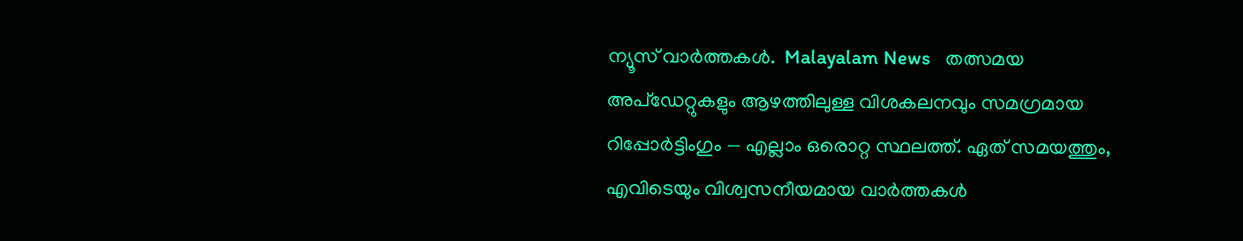ന്യൂസ് വാർത്തകൾ.  Malayalam News   തത്സമയ അപ്‌ഡേറ്റുകളും ആഴത്തിലുള്ള വിശകലനവും സമഗ്രമായ റിപ്പോർട്ടിംഗും — എല്ലാം ഒരൊറ്റ സ്ഥലത്ത്. ഏത് സമയത്തും, എവിടെയും വിശ്വസനീയമായ വാർത്തകൾ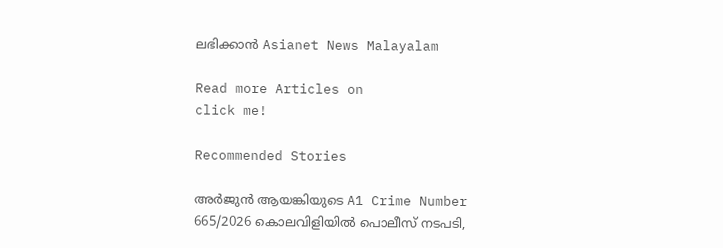ലഭിക്കാൻ Asianet News Malayalam

Read more Articles on
click me!

Recommended Stories

അർജുൻ ആയങ്കിയുടെ A1 Crime Number 665/2026 കൊലവിളിയിൽ പൊലീസ് നടപടി,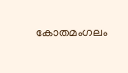കോതമംഗലം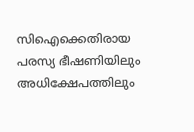സിഐക്കെതിരായ പരസ്യ ഭീഷണിയിലും അധിക്ഷേപത്തിലും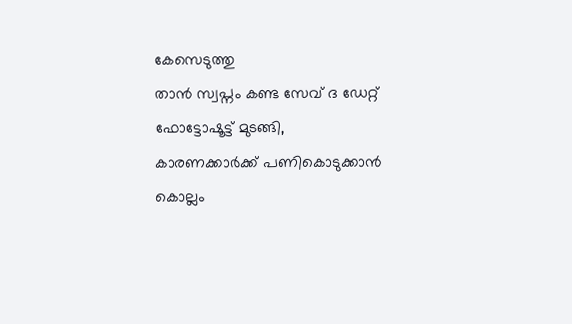കേസെടുത്തു
താൻ സ്വപ്നം കണ്ട സേവ് ദ ഡേറ്റ് ഫോട്ടോഷൂട്ട് മുടങ്ങി, കാരണക്കാര്‍ക്ക് പണികൊടുക്കാൻ കൊല്ലം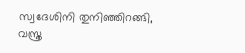സ്വദേശിനി തുനിഞ്ഞിറങ്ങി, വസ്ത്ര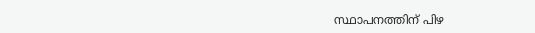സ്ഥാപനത്തിന് പിഴ